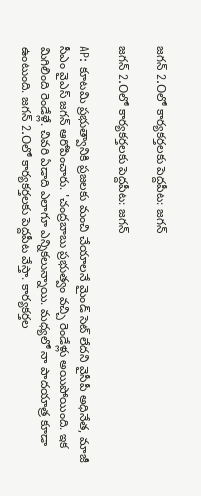జగన్‌ 2.Oలో కార్యకర్తలకు పెద్దపీట: జగన్

జగన్‌ 2.Oలో కార్యకర్తలకు పెద్దపీట: జగన్

AP: కూటమి ప్రభుత్వానికి ప్రజలకు మంచి చేయాలనే మైండ్ సెట్ లేదని వైసీపీ అధినేత, మాజీ సీఎం వైఎస్ జగన్ ఆరోపించారు. 'చంద్రబాబు ప్రభుత్వం వచ్చి రెండేళ్లు అయిపోయింది. ఇక మిగిలింది రెండేళ్లే. చివరి ఏడాది ఎలాగూ ఎన్నికలున్నాయి. మధ్యలో నా పాదయాత్ర కూడా ఉంటుంది. జగన్‌ 2.Oలో కార్యకర్తలకు పెద్దపీట వేస్తా. కార్యకర్తల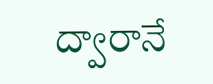ద్వారానే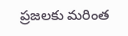ప్రజలకు మరింత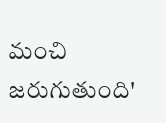మంచి జరుగుతుంది'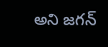అని జగన్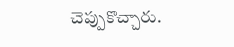చెప్పుకొచ్చారు.